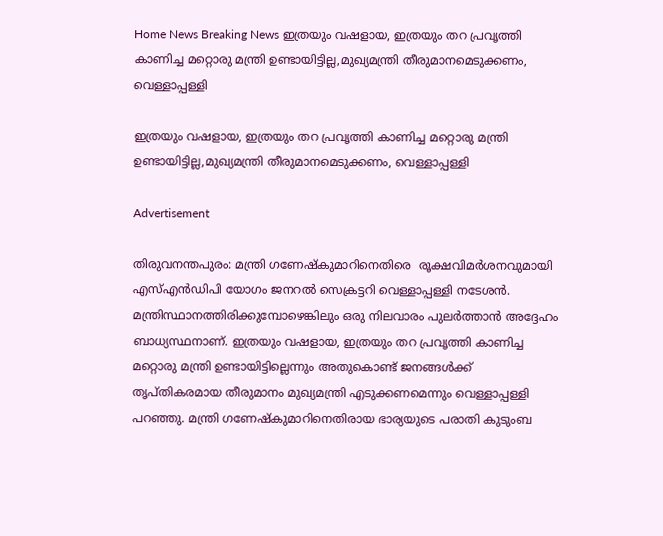Home News Breaking News ഇത്രയും വഷളായ, ഇത്രയും തറ പ്രവൃത്തി കാണിച്ച മറ്റൊരു മന്ത്രി ഉണ്ടായിട്ടില്ല,മുഖ്യമന്ത്രി തീരുമാനമെടുക്കണം, വെള്ളാപ്പള്ളി

ഇത്രയും വഷളായ, ഇത്രയും തറ പ്രവൃത്തി കാണിച്ച മറ്റൊരു മന്ത്രി ഉണ്ടായിട്ടില്ല,മുഖ്യമന്ത്രി തീരുമാനമെടുക്കണം, വെള്ളാപ്പള്ളി

Advertisement

തിരുവനന്തപുരം: മന്ത്രി ഗണേഷ്കുമാറിനെതിരെ  രൂക്ഷവിമര്‍ശനവുമായി എസ്എന്‍ഡിപി യോഗം ജനറല്‍ സെക്രട്ടറി വെള്ളാപ്പള്ളി നടേശന്‍. മന്ത്രിസ്ഥാനത്തിരിക്കുമ്പോഴെങ്കിലും ഒരു നിലവാരം പുലര്‍ത്താന്‍ അദ്ദേഹം ബാധ്യസ്ഥനാണ്. ഇത്രയും വഷളായ, ഇത്രയും തറ പ്രവൃത്തി കാണിച്ച മറ്റൊരു മന്ത്രി ഉണ്ടായിട്ടില്ലെന്നും അതുകൊണ്ട് ജനങ്ങള്‍ക്ക് തൃപ്തികരമായ തീരുമാനം മുഖ്യമന്ത്രി എടുക്കണമെന്നും വെള്ളാപ്പള്ളി പറഞ്ഞു. മന്ത്രി ഗണേഷ്‌കുമാറിനെതിരായ ഭാര്യയുടെ പരാതി കുടുംബ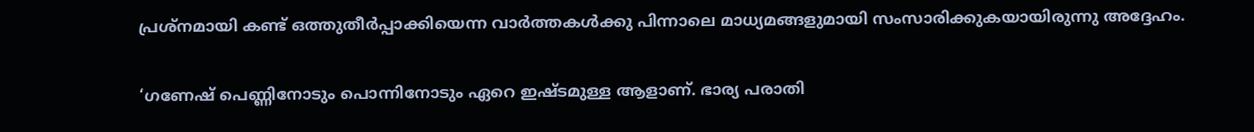പ്രശ്‌നമായി കണ്ട് ഒത്തുതീര്‍പ്പാക്കിയെന്ന വാര്‍ത്തകള്‍ക്കു പിന്നാലെ മാധ്യമങ്ങളുമായി സംസാരിക്കുകയായിരുന്നു അദ്ദേഹം.

‘ഗണേഷ് പെണ്ണിനോടും പൊന്നിനോടും ഏറെ ഇഷ്ടമുള്ള ആളാണ്. ഭാര്യ പരാതി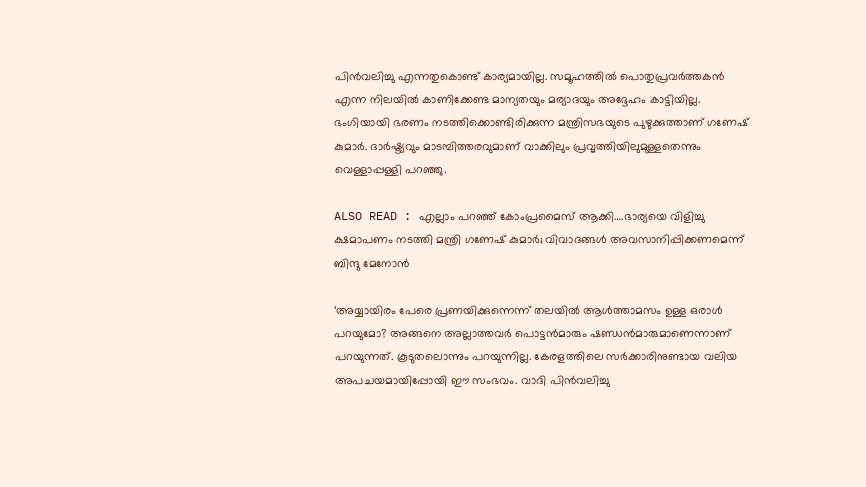പിന്‍വലിച്ചു എന്നതുകൊണ്ട് കാര്യമായില്ല. സമൂഹത്തില്‍ പൊതുപ്രവര്‍ത്തകന്‍ എന്ന നിലയില്‍ കാണിക്കേണ്ട മാന്യതയും മര്യാദയും അദ്ദേഹം കാട്ടിയില്ല. ഭംഗിയായി ഭരണം നടത്തിക്കൊണ്ടിരിക്കുന്ന മന്ത്രിസഭയുടെ പുഴുക്കുത്താണ് ഗണേഷ് കുമാര്‍. ദാര്‍ഷ്ട്യവും മാടമ്പിത്തരവുമാണ് വാക്കിലും പ്രവൃത്തിയിലുമുള്ളതെന്നും വെള്ളാപ്പള്ളി പറഞ്ഞു.

ALSO READ : എല്ലാം പറഞ്ഞ് കോംപ്രമൈസ് ആക്കി….ഭാര്യയെ വിളിച്ചു ക്ഷമാപണം നടത്തി മന്ത്രി ഗണേഷ് കുമാർ; വിവാദങ്ങൾ അവസാനിപ്പിക്കണമെന്ന് ബിന്ദു മേനോൻ

‘അയ്യായിരം പേരെ പ്രണയിക്കുന്നെന്ന് തലയില്‍ ആള്‍ത്താമസം ഉള്ള ഒരാള്‍ പറയുമോ? അങ്ങനെ അല്ലാത്തവര്‍ പൊട്ടന്‍മാരും ഷണ്ഡന്‍മാരുമാണെന്നാണ് പറയുന്നത്. കൂടുതലൊന്നും പറയുന്നില്ല. കേരളത്തിലെ സര്‍ക്കാരിനുണ്ടായ വലിയ അപചയമായിപ്പോയി ഈ സംഭവം. വാദി പിന്‍വലിച്ചു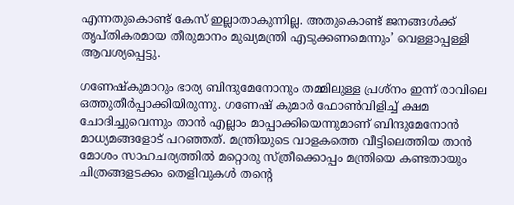എന്നതുകൊണ്ട് കേസ് ഇല്ലാതാകുന്നില്ല. അതുകൊണ്ട് ജനങ്ങള്‍ക്ക് തൃപ്തികരമായ തീരുമാനം മുഖ്യമന്ത്രി എടുക്കണമെന്നും’ വെള്ളാപ്പള്ളി ആവശ്യപ്പെട്ടു.

ഗണേഷ്‌കുമാറും ഭാര്യ ബിന്ദുമേനോനും തമ്മിലുള്ള പ്രശ്‌നം ഇന്ന് രാവിലെ ഒത്തുതീര്‍പ്പാക്കിയിരുന്നു. ഗണേഷ് കുമാര്‍ ഫോണ്‍വിളിച്ച് ക്ഷമ ചോദിച്ചുവെന്നും താന്‍ എല്ലാം മാപ്പാക്കിയെന്നുമാണ് ബിന്ദുമേനോന്‍ മാധ്യമങ്ങളോട് പറഞ്ഞത്. മന്ത്രിയുടെ വാളകത്തെ വീട്ടിലെത്തിയ താന്‍ മോശം സാഹചര്യത്തില്‍ മറ്റൊരു സ്ത്രീക്കൊപ്പം മന്ത്രിയെ കണ്ടതായും ചിത്രങ്ങളടക്കം തെളിവുകള്‍ തന്റെ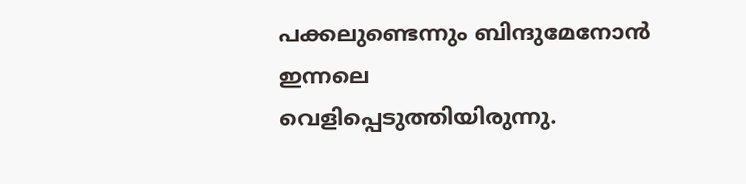പക്കലുണ്ടെന്നും ബിന്ദുമേനോന്‍ ഇന്നലെ വെളിപ്പെടുത്തിയിരുന്നു.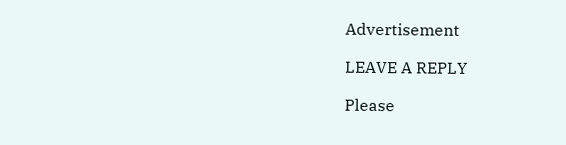Advertisement

LEAVE A REPLY

Please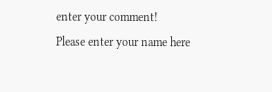enter your comment!
Please enter your name here